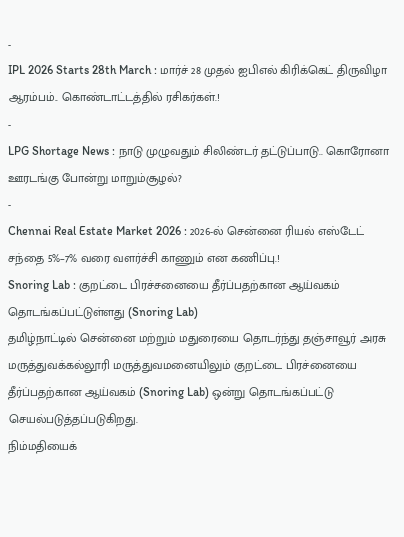-
IPL 2026 Starts 28th March : மார்ச் 28 முதல் ஐபிஎல் கிரிக்கெட் திருவிழா ஆரம்பம்.. கொண்டாட்டத்தில் ரசிகர்கள்.!
-
LPG Shortage News : நாடு முழுவதும் சிலிண்டர் தட்டுப்பாடு.. கொரோனா ஊரடங்கு போன்று மாறும்சூழல்?
-
Chennai Real Estate Market 2026 : 2026-ல் சென்னை ரியல் எஸ்டேட் சந்தை 5%–7% வரை வளர்ச்சி காணும் என கணிப்பு.!
Snoring Lab : குறட்டை பிரச்சனையை தீர்ப்பதற்கான ஆய்வகம் தொடங்கப்பட்டுள்ளது (Snoring Lab)
தமிழ்நாட்டில் சென்னை மற்றும் மதுரையை தொடர்ந்து தஞ்சாவூர் அரசு மருத்துவக்கல்லூரி மருத்துவமனையிலும் குறட்டை பிரச்னையை தீர்ப்பதற்கான ஆய்வகம் (Snoring Lab) ஒன்று தொடங்கப்பட்டு செயல்படுத்தப்படுகிறது.
நிம்மதியைக்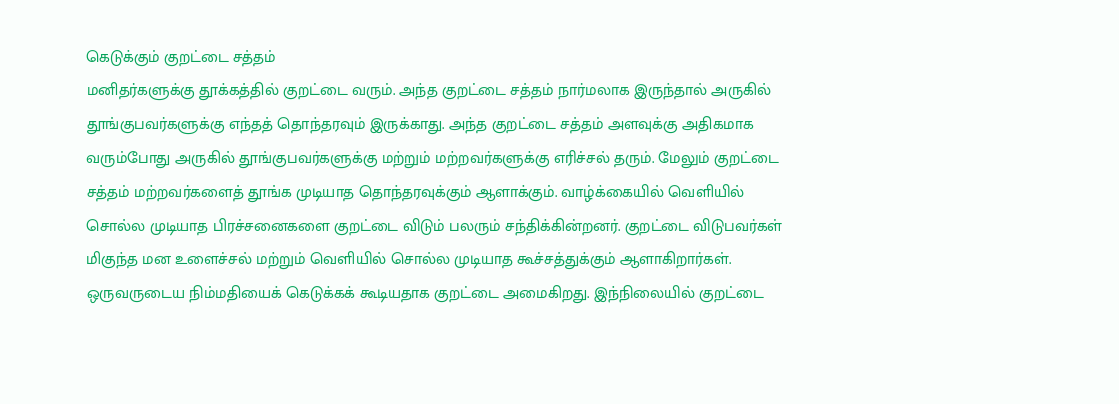கெடுக்கும் குறட்டை சத்தம்
மனிதர்களுக்கு தூக்கத்தில் குறட்டை வரும். அந்த குறட்டை சத்தம் நார்மலாக இருந்தால் அருகில் தூங்குபவர்களுக்கு எந்தத் தொந்தரவும் இருக்காது. அந்த குறட்டை சத்தம் அளவுக்கு அதிகமாக வரும்போது அருகில் தூங்குபவர்களுக்கு மற்றும் மற்றவர்களுக்கு எரிச்சல் தரும். மேலும் குறட்டை சத்தம் மற்றவர்களைத் தூங்க முடியாத தொந்தரவுக்கும் ஆளாக்கும். வாழ்க்கையில் வெளியில் சொல்ல முடியாத பிரச்சனைகளை குறட்டை விடும் பலரும் சந்திக்கின்றனர். குறட்டை விடுபவர்கள் மிகுந்த மன உளைச்சல் மற்றும் வெளியில் சொல்ல முடியாத கூச்சத்துக்கும் ஆளாகிறார்கள். ஒருவருடைய நிம்மதியைக் கெடுக்கக் கூடியதாக குறட்டை அமைகிறது. இந்நிலையில் குறட்டை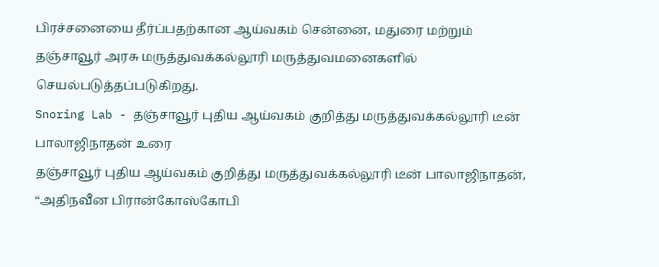பிரச்சனையை தீர்ப்பதற்கான ஆய்வகம் சென்னை, மதுரை மற்றும் தஞ்சாவூர் அரசு மருத்துவக்கல்லூரி மருத்துவமனைகளில் செயல்படுத்தப்படுகிறது.
Snoring Lab - தஞ்சாவூர் புதிய ஆய்வகம் குறித்து மருத்துவக்கல்லூரி டீன் பாலாஜிநாதன் உரை
தஞ்சாவூர் புதிய ஆய்வகம் குறித்து மருத்துவக்கல்லூரி டீன் பாலாஜிநாதன், “அதிநவீன பிரான்கோஸ்கோபி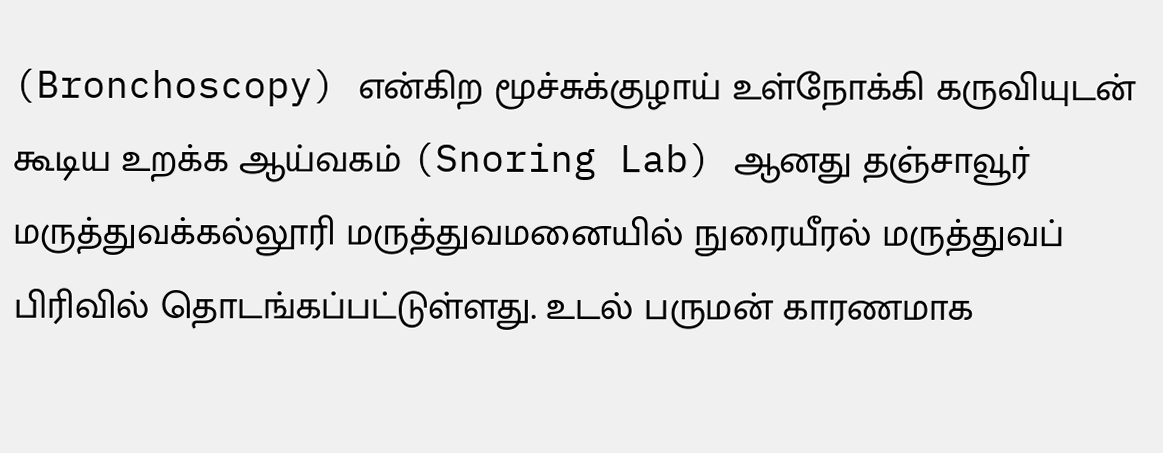(Bronchoscopy) என்கிற மூச்சுக்குழாய் உள்நோக்கி கருவியுடன் கூடிய உறக்க ஆய்வகம் (Snoring Lab) ஆனது தஞ்சாவூர் மருத்துவக்கல்லூரி மருத்துவமனையில் நுரையீரல் மருத்துவப் பிரிவில் தொடங்கப்பட்டுள்ளது. உடல் பருமன் காரணமாக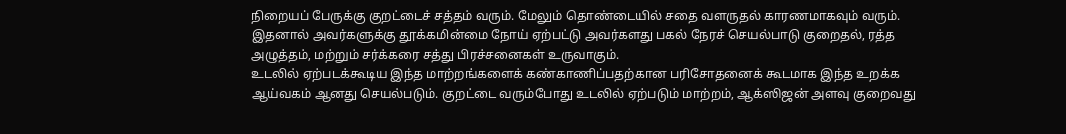நிறையப் பேருக்கு குறட்டைச் சத்தம் வரும். மேலும் தொண்டையில் சதை வளருதல் காரணமாகவும் வரும். இதனால் அவர்களுக்கு தூக்கமின்மை நோய் ஏற்பட்டு அவர்களது பகல் நேரச் செயல்பாடு குறைதல், ரத்த அழுத்தம், மற்றும் சர்க்கரை சத்து பிரச்சனைகள் உருவாகும்.
உடலில் ஏற்படக்கூடிய இந்த மாற்றங்களைக் கண்காணிப்பதற்கான பரிசோதனைக் கூடமாக இந்த உறக்க ஆய்வகம் ஆனது செயல்படும். குறட்டை வரும்போது உடலில் ஏற்படும் மாற்றம், ஆக்ஸிஜன் அளவு குறைவது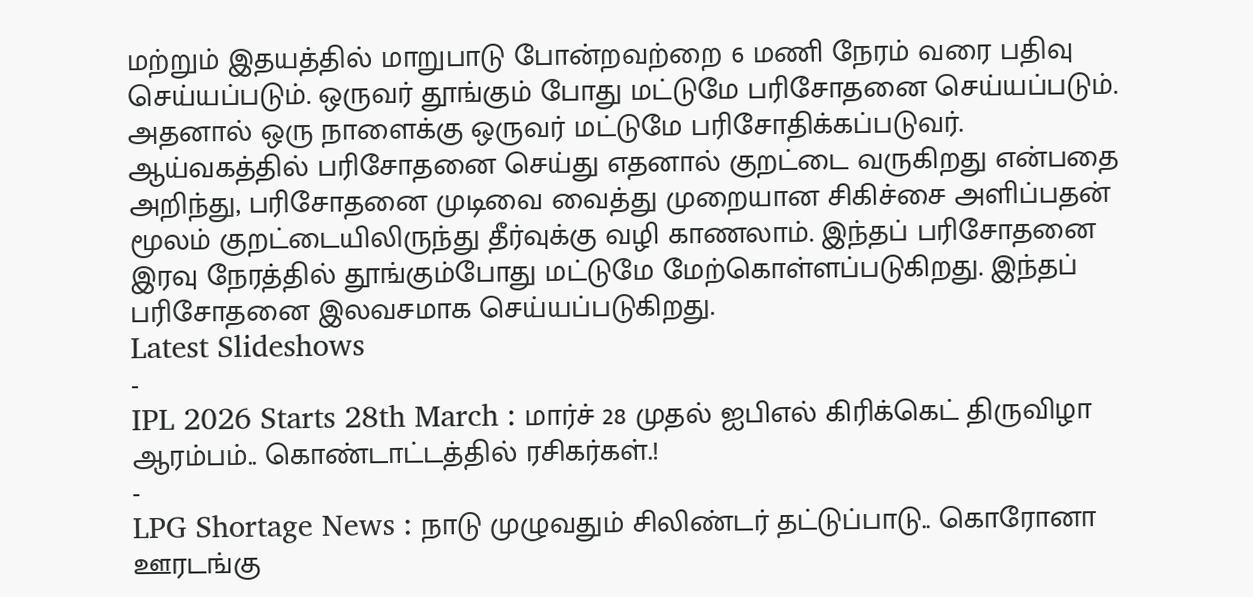மற்றும் இதயத்தில் மாறுபாடு போன்றவற்றை 6 மணி நேரம் வரை பதிவு செய்யப்படும். ஒருவர் தூங்கும் போது மட்டுமே பரிசோதனை செய்யப்படும். அதனால் ஒரு நாளைக்கு ஒருவர் மட்டுமே பரிசோதிக்கப்படுவர். ஆய்வகத்தில் பரிசோதனை செய்து எதனால் குறட்டை வருகிறது என்பதை அறிந்து, பரிசோதனை முடிவை வைத்து முறையான சிகிச்சை அளிப்பதன் மூலம் குறட்டையிலிருந்து தீர்வுக்கு வழி காணலாம். இந்தப் பரிசோதனை இரவு நேரத்தில் தூங்கும்போது மட்டுமே மேற்கொள்ளப்படுகிறது. இந்தப் பரிசோதனை இலவசமாக செய்யப்படுகிறது.
Latest Slideshows
-
IPL 2026 Starts 28th March : மார்ச் 28 முதல் ஐபிஎல் கிரிக்கெட் திருவிழா ஆரம்பம்.. கொண்டாட்டத்தில் ரசிகர்கள்.!
-
LPG Shortage News : நாடு முழுவதும் சிலிண்டர் தட்டுப்பாடு.. கொரோனா ஊரடங்கு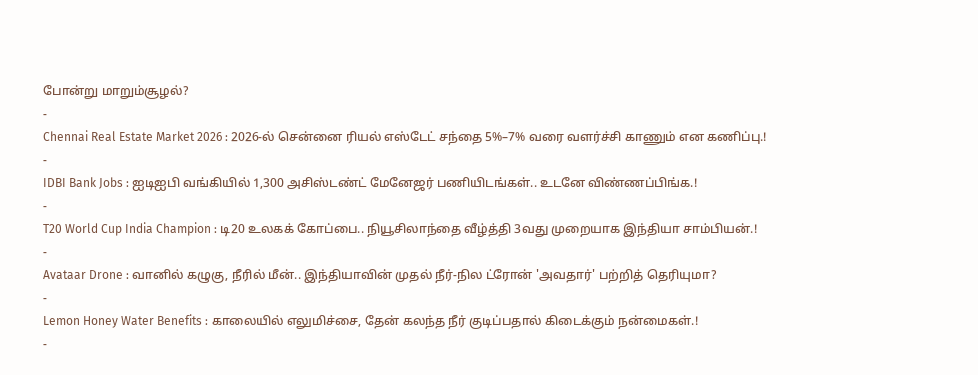போன்று மாறும்சூழல்?
-
Chennai Real Estate Market 2026 : 2026-ல் சென்னை ரியல் எஸ்டேட் சந்தை 5%–7% வரை வளர்ச்சி காணும் என கணிப்பு.!
-
IDBI Bank Jobs : ஐடிஐபி வங்கியில் 1,300 அசிஸ்டண்ட் மேனேஜர் பணியிடங்கள்.. உடனே விண்ணப்பிங்க.!
-
T20 World Cup India Champion : டி20 உலகக் கோப்பை.. நியூசிலாந்தை வீழ்த்தி 3வது முறையாக இந்தியா சாம்பியன்.!
-
Avataar Drone : வானில் கழுகு, நீரில் மீன்.. இந்தியாவின் முதல் நீர்-நில ட்ரோன் 'அவதார்' பற்றித் தெரியுமா?
-
Lemon Honey Water Benefits : காலையில் எலுமிச்சை, தேன் கலந்த நீர் குடிப்பதால் கிடைக்கும் நன்மைகள்.!
-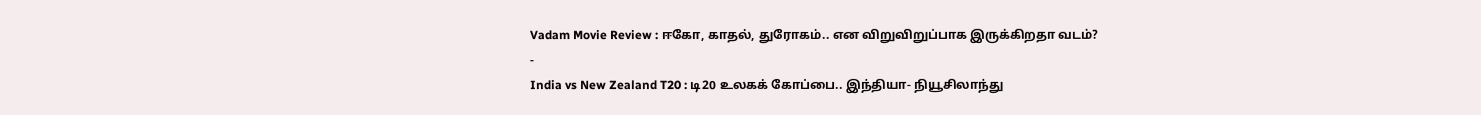Vadam Movie Review : ஈகோ, காதல், துரோகம்.. என விறுவிறுப்பாக இருக்கிறதா வடம்?
-
India vs New Zealand T20 : டி20 உலகக் கோப்பை.. இந்தியா- நியூசிலாந்து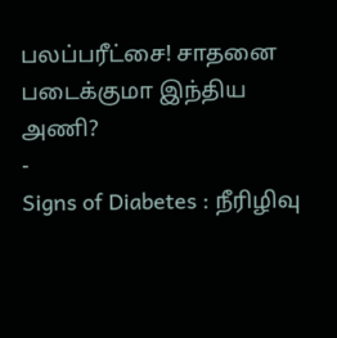பலப்பரீட்சை! சாதனை படைக்குமா இந்திய அணி?
-
Signs of Diabetes : நீரிழிவு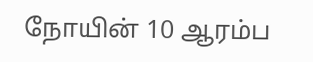நோயின் 10 ஆரம்ப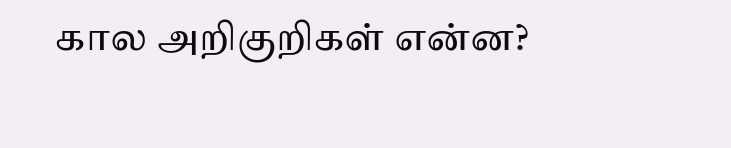கால அறிகுறிகள் என்ன?